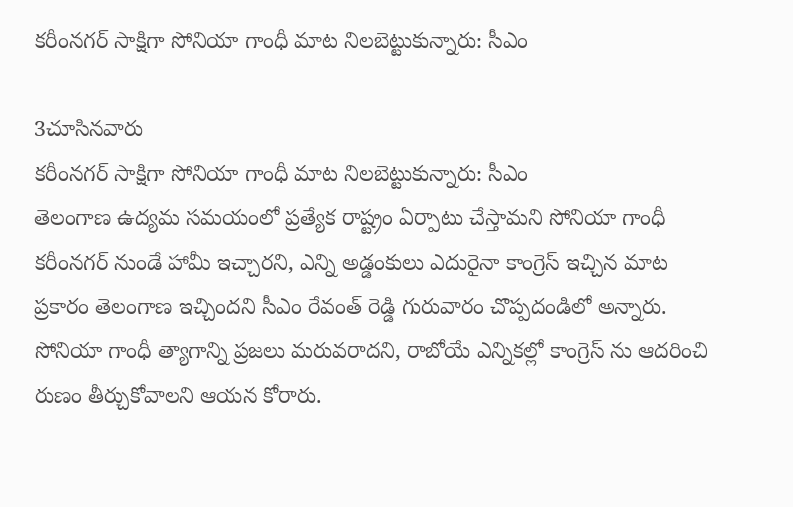కరీంనగర్ సాక్షిగా సోనియా గాంధీ మాట నిలబెట్టుకున్నారు: సీఎం

3చూసినవారు
కరీంనగర్ సాక్షిగా సోనియా గాంధీ మాట నిలబెట్టుకున్నారు: సీఎం
తెలంగాణ ఉద్యమ సమయంలో ప్రత్యేక రాష్ట్రం ఏర్పాటు చేస్తామని సోనియా గాంధీ కరీంనగర్ నుండే హామీ ఇచ్చారని, ఎన్ని అడ్డంకులు ఎదురైనా కాంగ్రెస్ ఇచ్చిన మాట ప్రకారం తెలంగాణ ఇచ్చిందని సీఎం రేవంత్ రెడ్డి గురువారం చొప్పదండిలో అన్నారు. సోనియా గాంధీ త్యాగాన్ని ప్రజలు మరువరాదని, రాబోయే ఎన్నికల్లో కాంగ్రెస్ ను ఆదరించి రుణం తీర్చుకోవాలని ఆయన కోరారు.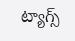ట్యాగ్స్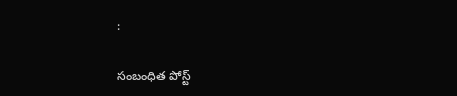:

సంబంధిత పోస్ట్